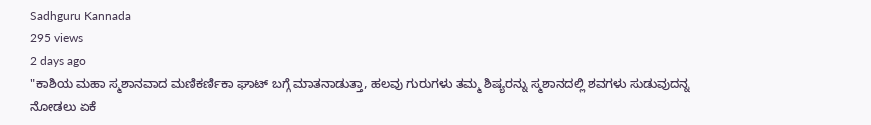Sadhguru Kannada
295 views
2 days ago
"ಕಾಶಿಯ ಮಹಾ ಸ್ಮಶಾನವಾದ ಮಣಿಕರ್ಣಿಕಾ ಘಾಟ್ ಬಗ್ಗೆ ಮಾತನಾಡುತ್ತಾ, ಹಲವು ಗುರುಗಳು ತಮ್ಮ ಶಿಷ್ಯರನ್ನು ಸ್ಮಶಾನದಲ್ಲಿ ಶವಗಳು ಸುಡುವುದನ್ನ ನೋಡಲು ಏಕೆ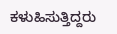ಕಳುಹಿಸುತ್ತಿದ್ದರು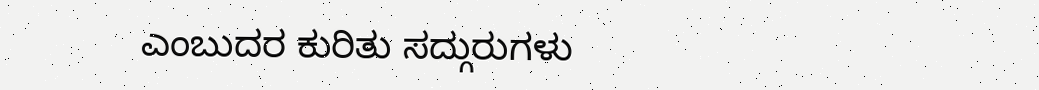ಎಂಬುದರ ಕುರಿತು ಸದ್ಗುರುಗಳು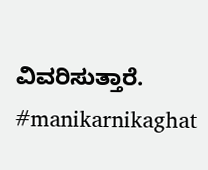ವಿವರಿಸುತ್ತಾರೆ‌. #manikarnikaghat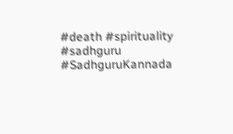#death #spirituality #sadhguru #SadhguruKannada